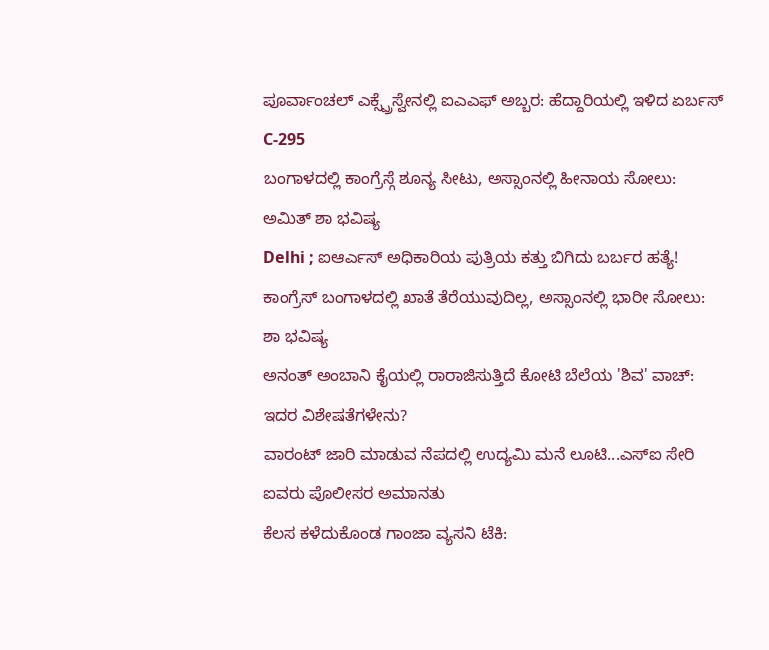ಪೂರ್ವಾಂಚಲ್ ಎಕ್ಸ್ಪ್ರೆಸ್ವೇನಲ್ಲಿ ಐಎಎಫ್ ಅಬ್ಬರ: ಹೆದ್ದಾರಿಯಲ್ಲಿ ಇಳಿದ ಏರ್ಬಸ್ C-295
ಬಂಗಾಳದಲ್ಲಿ ಕಾಂಗ್ರೆಸ್ಗೆ ಶೂನ್ಯ ಸೀಟು, ಅಸ್ಸಾಂನಲ್ಲಿ ಹೀನಾಯ ಸೋಲು: ಅಮಿತ್ ಶಾ ಭವಿಷ್ಯ
Delhi ; ಐಆರ್ಎಸ್ ಅಧಿಕಾರಿಯ ಪುತ್ರಿಯ ಕತ್ತು ಬಿಗಿದು ಬರ್ಬರ ಹತ್ಯೆ!
ಕಾಂಗ್ರೆಸ್ ಬಂಗಾಳದಲ್ಲಿ ಖಾತೆ ತೆರೆಯುವುದಿಲ್ಲ, ಅಸ್ಸಾಂನಲ್ಲಿ ಭಾರೀ ಸೋಲು: ಶಾ ಭವಿಷ್ಯ
ಅನಂತ್ ಅಂಬಾನಿ ಕೈಯಲ್ಲಿ ರಾರಾಜಿಸುತ್ತಿದೆ ಕೋಟಿ ಬೆಲೆಯ 'ಶಿವ' ವಾಚ್: ಇದರ ವಿಶೇಷತೆಗಳೇನು?
ವಾರಂಟ್ ಜಾರಿ ಮಾಡುವ ನೆಪದಲ್ಲಿ ಉದ್ಯಮಿ ಮನೆ ಲೂಟಿ...ಎಸ್ಐ ಸೇರಿ ಐವರು ಪೊಲೀಸರ ಅಮಾನತು
ಕೆಲಸ ಕಳೆದುಕೊಂಡ ಗಾಂಜಾ ವ್ಯಸನಿ ಟೆಕಿ: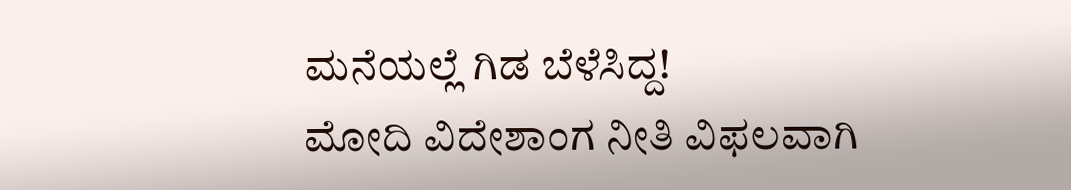ಮನೆಯಲ್ಲೆ ಗಿಡ ಬೆಳೆಸಿದ್ದ!
ಮೋದಿ ವಿದೇಶಾಂಗ ನೀತಿ ವಿಫಲವಾಗಿ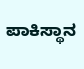ಪಾಕಿಸ್ಥಾನ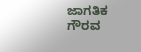ಜಾಗತಿಕ ಗೌರವ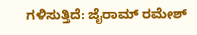ಗಳಿಸುತ್ತಿದೆ: ಜೈರಾಮ್ ರಮೇಶ್